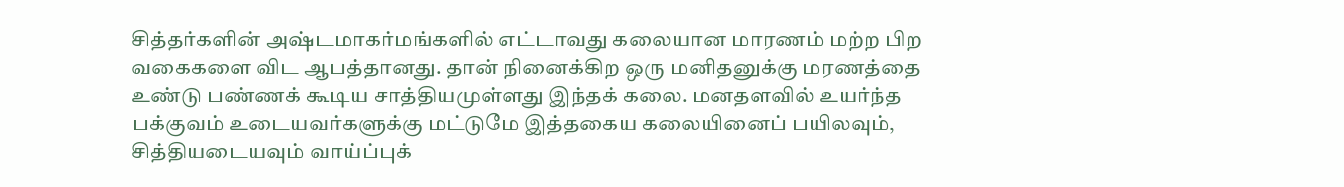சித்தர்களின் அஷ்டமாகர்மங்களில் எட்டாவது கலையான மாரணம் மற்ற பிற வகைகளை விட ஆபத்தானது. தான் நினைக்கிற ஒரு மனிதனுக்கு மரணத்தை உண்டு பண்ணக் கூடிய சாத்தியமுள்ளது இந்தக் கலை. மனதளவில் உயர்ந்த பக்குவம் உடையவர்களுக்கு மட்டுமே இத்தகைய கலையினைப் பயிலவும், சித்தியடையவும் வாய்ப்புக்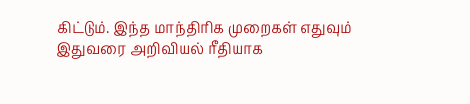கிட்டும். இந்த மாந்திரிக முறைகள் எதுவும் இதுவரை அறிவியல் ரீதியாக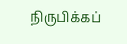நிருபிக்கப்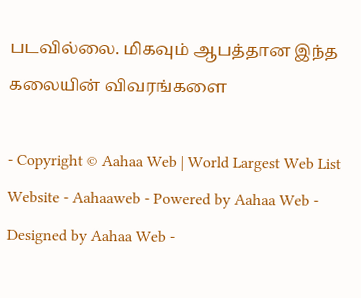படவில்லை. மிகவும் ஆபத்தான இந்த கலையின் விவரங்களை

- Copyright © Aahaa Web | World Largest Web List Website - Aahaaweb - Powered by Aahaa Web - Designed by Aahaa Web -